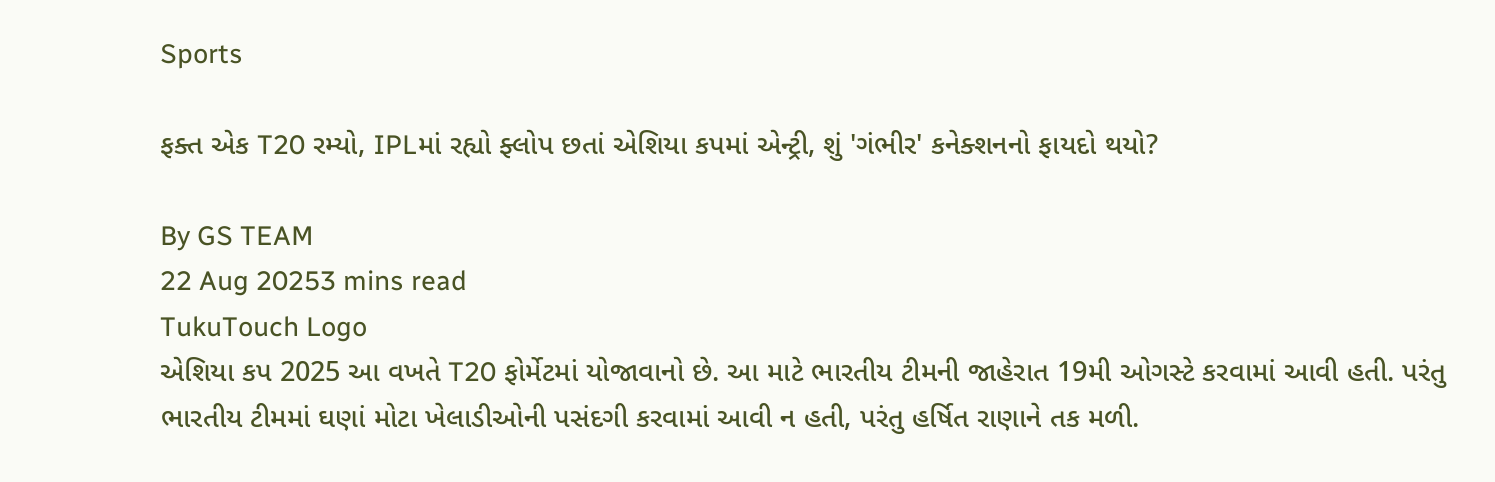Sports

ફક્ત એક T20 રમ્યો, IPLમાં રહ્યો ફ્લોપ છતાં એશિયા કપમાં એન્ટ્રી, શું 'ગંભીર' કનેક્શનનો ફાયદો થયો?

By GS TEAM
22 Aug 20253 mins read
TukuTouch Logo
એશિયા કપ 2025 આ વખતે T20 ફોર્મેટમાં યોજાવાનો છે. આ માટે ભારતીય ટીમની જાહેરાત 19મી ઓગસ્ટે કરવામાં આવી હતી. પરંતુ ભારતીય ટીમમાં ઘણાં મોટા ખેલાડીઓની પસંદગી કરવામાં આવી ન હતી, પરંતુ હર્ષિત રાણાને તક મળી.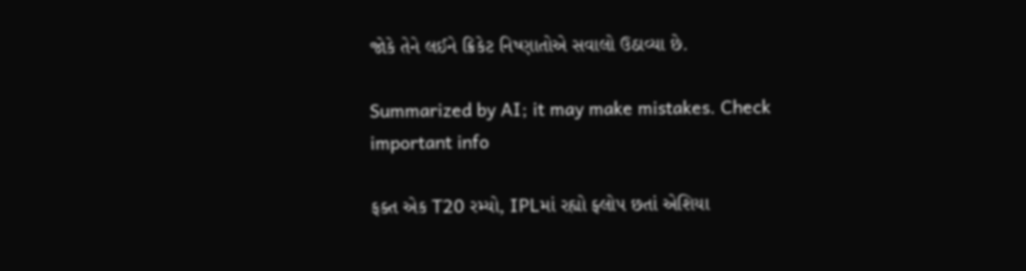જોકે તેને લઈને ક્રિકેટ નિષ્ણાતોએ સવાલો ઉઠાવ્યા છે.

Summarized by AI; it may make mistakes. Check important info

ફક્ત એક T20 રમ્યો, IPLમાં રહ્યો ફ્લોપ છતાં એશિયા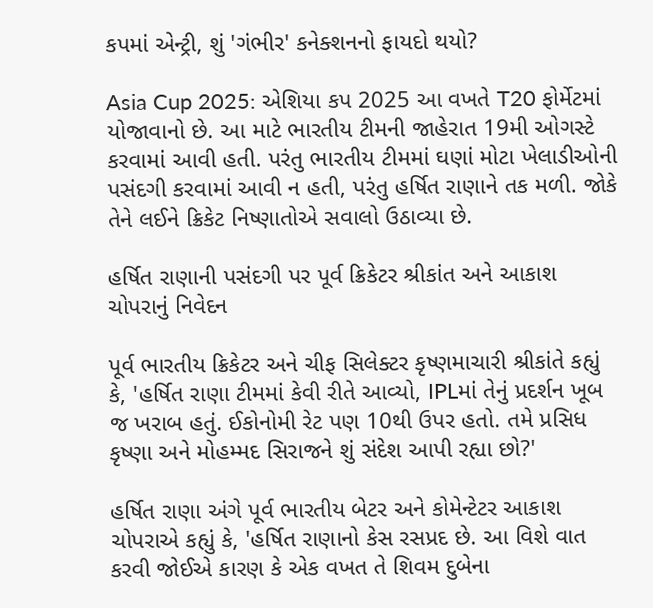કપમાં એન્ટ્રી, શું 'ગંભીર' કનેક્શનનો ફાયદો થયો?

Asia Cup 2025: એશિયા કપ 2025 આ વખતે T20 ફોર્મેટમાં યોજાવાનો છે. આ માટે ભારતીય ટીમની જાહેરાત 19મી ઓગસ્ટે કરવામાં આવી હતી. પરંતુ ભારતીય ટીમમાં ઘણાં મોટા ખેલાડીઓની પસંદગી કરવામાં આવી ન હતી, પરંતુ હર્ષિત રાણાને તક મળી. જોકે તેને લઈને ક્રિકેટ નિષ્ણાતોએ સવાલો ઉઠાવ્યા છે.

હર્ષિત રાણાની પસંદગી પર પૂર્વ ક્રિકેટર શ્રીકાંત અને આકાશ ચોપરાનું નિવેદન

પૂર્વ ભારતીય ક્રિકેટર અને ચીફ સિલેક્ટર કૃષ્ણમાચારી શ્રીકાંતે કહ્યું કે, 'હર્ષિત રાણા ટીમમાં કેવી રીતે આવ્યો, IPLમાં તેનું પ્રદર્શન ખૂબ જ ખરાબ હતું. ઈકોનોમી રેટ પણ 10થી ઉપર હતો. તમે પ્રસિધ કૃષ્ણા અને મોહમ્મદ સિરાજને શું સંદેશ આપી રહ્યા છો?'

હર્ષિત રાણા અંગે પૂર્વ ભારતીય બેટર અને કોમેન્ટેટર આકાશ ચોપરાએ કહ્યું કે, 'હર્ષિત રાણાનો કેસ રસપ્રદ છે. આ વિશે વાત કરવી જોઈએ કારણ કે એક વખત તે શિવમ દુબેના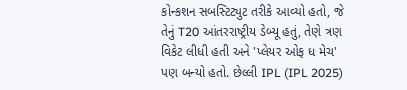કોન્કશન સબસ્ટિટ્યુટ તરીકે આવ્યો હતો, જે તેનું T20 આંતરરાષ્ટ્રીય ડેબ્યૂ હતું, તેણે ત્રણ વિકેટ લીધી હતી અને 'પ્લેયર ઓફ ધ મેચ' પણ બન્યો હતો. છેલ્લી IPL (IPL 2025)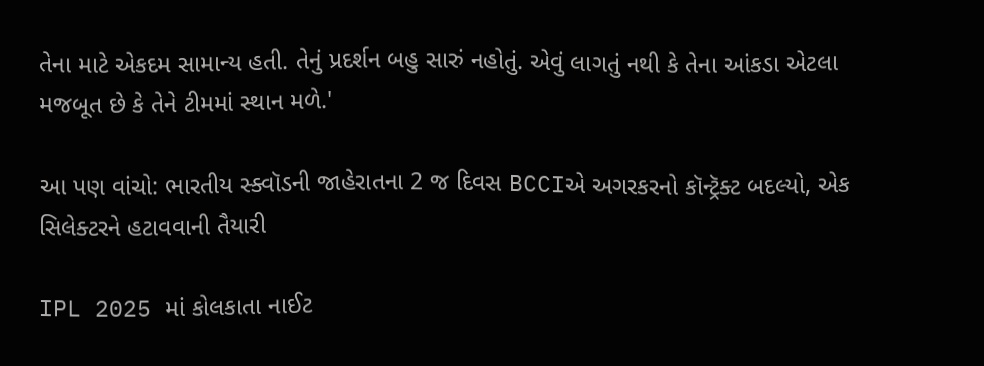તેના માટે એકદમ સામાન્ય હતી. તેનું પ્રદર્શન બહુ સારું નહોતું. એવું લાગતું નથી કે તેના આંકડા એટલા મજબૂત છે કે તેને ટીમમાં સ્થાન મળે.'

આ પણ વાંચો: ભારતીય સ્ક્વૉડની જાહેરાતના 2 જ દિવસ BCCIએ અગરકરનો કૉન્ટ્રૅક્ટ બદલ્યો, એક સિલેક્ટરને હટાવવાની તૈયારી

IPL 2025 માં કોલકાતા નાઈટ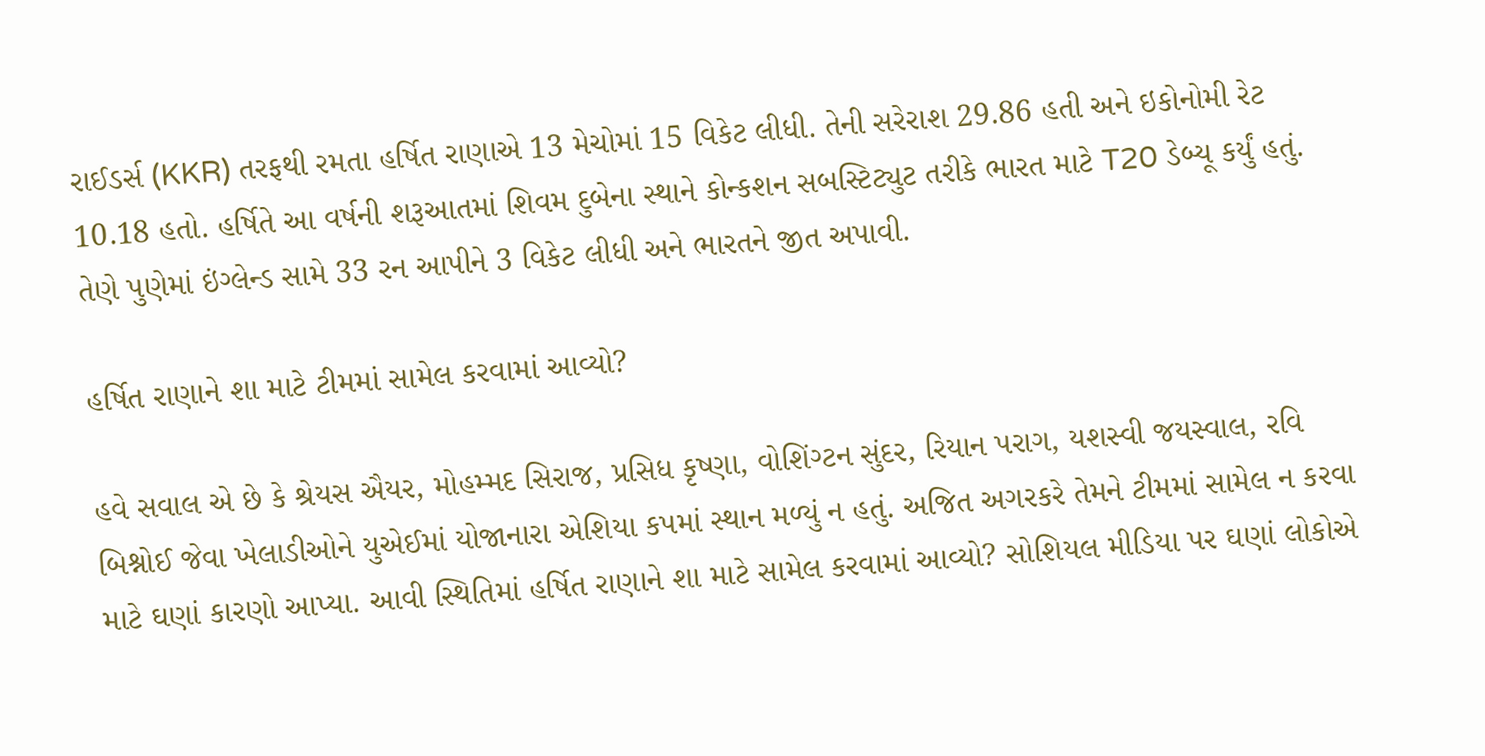રાઈડર્સ (KKR) તરફથી રમતા હર્ષિત રાણાએ 13 મેચોમાં 15 વિકેટ લીધી. તેની સરેરાશ 29.86 હતી અને ઇકોનોમી રેટ 10.18 હતો. હર્ષિતે આ વર્ષની શરૂઆતમાં શિવમ દુબેના સ્થાને કોન્કશન સબસ્ટિટ્યુટ તરીકે ભારત માટે T20 ડેબ્યૂ કર્યું હતું. તેણે પુણેમાં ઇંગ્લેન્ડ સામે 33 રન આપીને 3 વિકેટ લીધી અને ભારતને જીત અપાવી.

હર્ષિત રાણાને શા માટે ટીમમાં સામેલ કરવામાં આવ્યો?

હવે સવાલ એ છે કે શ્રેયસ ઐયર, મોહમ્મદ સિરાજ, પ્રસિધ કૃષ્ણા, વોશિંગ્ટન સુંદર, રિયાન પરાગ, યશસ્વી જયસ્વાલ, રવિ બિશ્નોઈ જેવા ખેલાડીઓને યુએઈમાં યોજાનારા એશિયા કપમાં સ્થાન મળ્યું ન હતું. અજિત અગરકરે તેમને ટીમમાં સામેલ ન કરવા માટે ઘણાં કારણો આપ્યા. આવી સ્થિતિમાં હર્ષિત રાણાને શા માટે સામેલ કરવામાં આવ્યો? સોશિયલ મીડિયા પર ઘણાં લોકોએ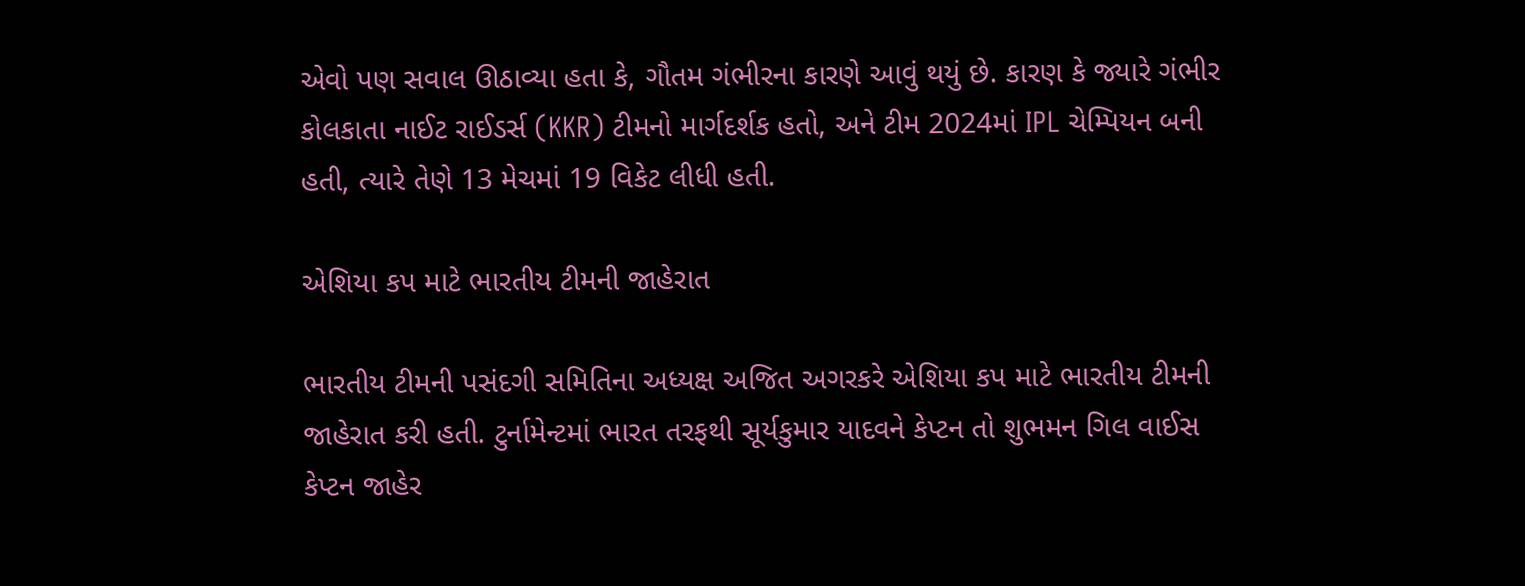એવો પણ સવાલ ઊઠાવ્યા હતા કે, ગૌતમ ગંભીરના કારણે આવું થયું છે. કારણ કે જ્યારે ગંભીર કોલકાતા નાઈટ રાઈડર્સ (KKR) ટીમનો માર્ગદર્શક હતો, અને ટીમ 2024માં IPL ચેમ્પિયન બની હતી, ત્યારે તેણે 13 મેચમાં 19 વિકેટ લીધી હતી.

એશિયા કપ માટે ભારતીય ટીમની જાહેરાત

ભારતીય ટીમની પસંદગી સમિતિના અધ્યક્ષ અજિત અગરકરે એશિયા કપ માટે ભારતીય ટીમની જાહેરાત કરી હતી. ટુર્નામેન્ટમાં ભારત તરફથી સૂર્યકુમાર યાદવને કેપ્ટન તો શુભમન ગિલ વાઈસ કેપ્ટન જાહેર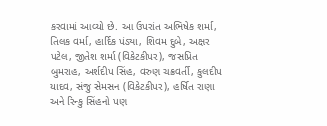કરવામાં આવ્યો છે. આ ઉપરાંત અભિષેક શર્મા, તિલક વર્મા, હાર્દિક પંડ્યા, શિવમ દુબે, અક્ષર પટેલ, જીતેશ શર્મા (વિકેટકીપર), જસપ્રિત બુમરાહ, અર્શદીપ સિંહ, વરુણ ચક્રવર્તી, કુલદીપ યાદવ, સંજુ સેમસન (વિકેટકીપર), હર્ષિત રાણા અને રિન્કુ સિંહનો પણ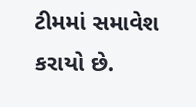ટીમમાં સમાવેશ કરાયો છે.